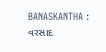BANASKANTHA : વરસાદ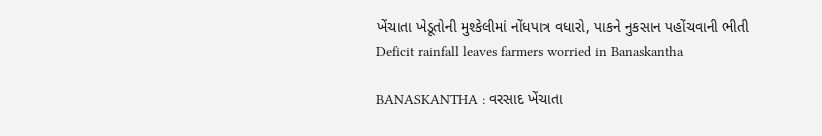ખેંચાતા ખેડૂતોની મુશ્કેલીમાં નોંધપાત્ર વધારો, પાકને નુકસાન પહોંચવાની ભીતી
Deficit rainfall leaves farmers worried in Banaskantha

BANASKANTHA : વરસાદ ખેંચાતા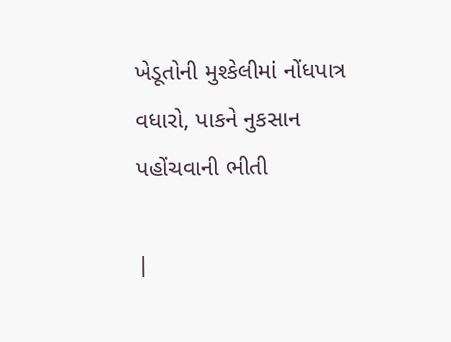ખેડૂતોની મુશ્કેલીમાં નોંધપાત્ર વધારો, પાકને નુકસાન પહોંચવાની ભીતી

|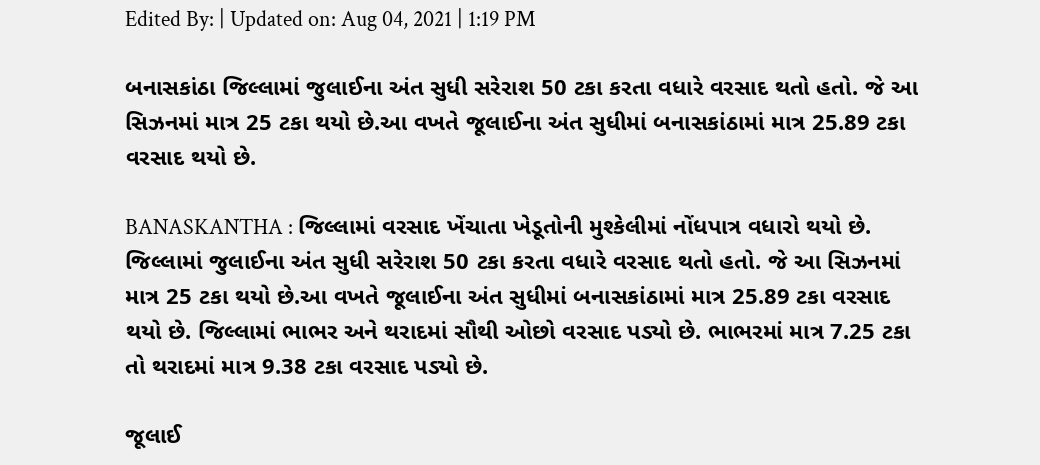Edited By: | Updated on: Aug 04, 2021 | 1:19 PM

બનાસકાંઠા જિલ્લામાં જુલાઈના અંત સુધી સરેરાશ 50 ટકા કરતા વધારે વરસાદ થતો હતો. જે આ સિઝનમાં માત્ર 25 ટકા થયો છે.આ વખતે જૂલાઈના અંત સુધીમાં બનાસકાંઠામાં માત્ર 25.89 ટકા વરસાદ થયો છે.

BANASKANTHA : જિલ્લામાં વરસાદ ખેંચાતા ખેડૂતોની મુશ્કેલીમાં નોંધપાત્ર વધારો થયો છે. જિલ્લામાં જુલાઈના અંત સુધી સરેરાશ 50 ટકા કરતા વધારે વરસાદ થતો હતો. જે આ સિઝનમાં માત્ર 25 ટકા થયો છે.આ વખતે જૂલાઈના અંત સુધીમાં બનાસકાંઠામાં માત્ર 25.89 ટકા વરસાદ થયો છે. જિલ્લામાં ભાભર અને થરાદમાં સૌથી ઓછો વરસાદ પડ્યો છે. ભાભરમાં માત્ર 7.25 ટકા તો થરાદમાં માત્ર 9.38 ટકા વરસાદ પડ્યો છે.

જૂલાઈ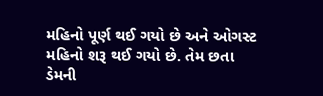મહિનો પૂર્ણ થઈ ગયો છે અને ઓગસ્ટ મહિનો શરૂ થઈ ગયો છે. તેમ છતા ડેમની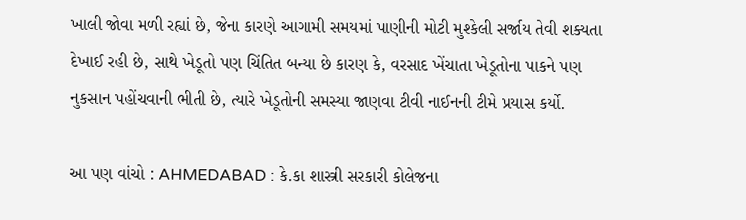ખાલી જોવા મળી રહ્યાં છે, જેના કારણે આગામી સમયમાં પાણીની મોટી મુશ્કેલી સર્જાય તેવી શક્યતા દેખાઈ રહી છે, સાથે ખેડૂતો પણ ચિંતિત બન્યા છે કારણ કે, વરસાદ ખેંચાતા ખેડૂતોના પાકને પણ નુકસાન પહોંચવાની ભીતી છે, ત્યારે ખેડૂતોની સમસ્યા જાણવા ટીવી નાઈનની ટીમે પ્રયાસ કર્યો.

આ પણ વાંચો : AHMEDABAD : કે.કા શાસ્ત્રી સરકારી કોલેજના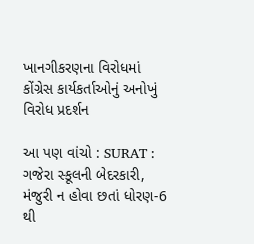ખાનગીકરણના વિરોધમાં કોંગ્રેસ કાર્યકર્તાઓનું અનોખું વિરોધ પ્રદર્શન

આ પણ વાંચો : SURAT : ગજેરા સ્કૂલની બેદરકારી, મંજુરી ન હોવા છતાં ધોરણ-6 થી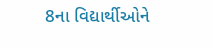8ના વિદ્યાર્થીઓને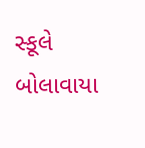સ્કૂલે બોલાવાયા